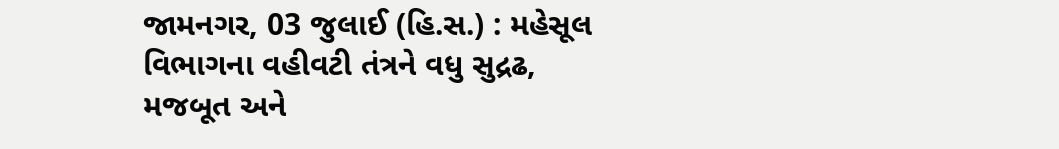જામનગર, 03 જુલાઈ (હિ.સ.) : મહેસૂલ વિભાગના વહીવટી તંત્રને વધુ સુદ્રઢ, મજબૂત અને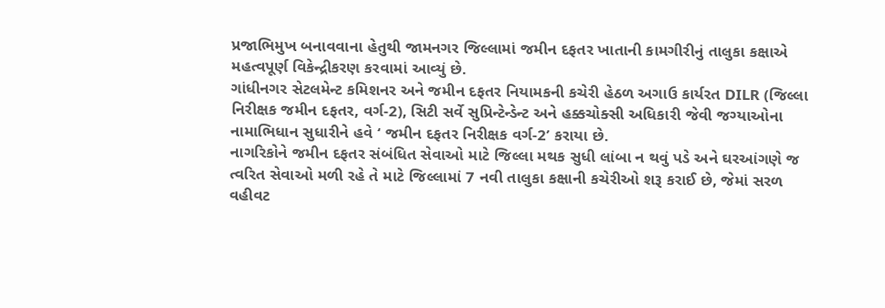પ્રજાભિમુખ બનાવવાના હેતુથી જામનગર જિલ્લામાં જમીન દફતર ખાતાની કામગીરીનું તાલુકા કક્ષાએ મહત્વપૂર્ણ વિકેન્દ્રીકરણ કરવામાં આવ્યું છે.
ગાંધીનગર સેટલમેન્ટ કમિશનર અને જમીન દફતર નિયામકની કચેરી હેઠળ અગાઉ કાર્યરત DILR (જિલ્લા નિરીક્ષક જમીન દફતર, વર્ગ-2), સિટી સર્વે સુપ્રિન્ટેન્ડેન્ટ અને હક્કચોક્સી અધિકારી જેવી જગ્યાઓના નામાભિધાન સુધારીને હવે ‘ જમીન દફતર નિરીક્ષક વર્ગ-2’ કરાયા છે.
નાગરિકોને જમીન દફતર સંબંધિત સેવાઓ માટે જિલ્લા મથક સુધી લાંબા ન થવું પડે અને ઘરઆંગણે જ ત્વરિત સેવાઓ મળી રહે તે માટે જિલ્લામાં 7 નવી તાલુકા કક્ષાની કચેરીઓ શરૂ કરાઈ છે, જેમાં સરળ વહીવટ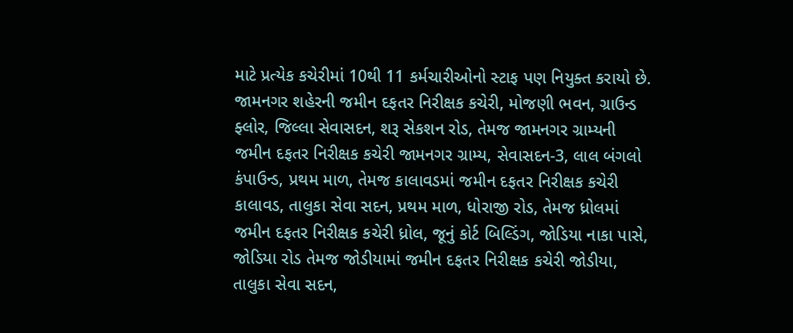માટે પ્રત્યેક કચેરીમાં 10થી 11 કર્મચારીઓનો સ્ટાફ પણ નિયુક્ત કરાયો છે.
જામનગર શહેરની જમીન દફતર નિરીક્ષક કચેરી, મોજણી ભવન, ગ્રાઉન્ડ ફ્લોર, જિલ્લા સેવાસદન, શરૂ સેકશન રોડ, તેમજ જામનગર ગ્રામ્યની જમીન દફતર નિરીક્ષક કચેરી જામનગર ગ્રામ્ય, સેવાસદન-3, લાલ બંગલો કંપાઉન્ડ, પ્રથમ માળ, તેમજ કાલાવડમાં જમીન દફતર નિરીક્ષક કચેરી કાલાવડ, તાલુકા સેવા સદન, પ્રથમ માળ, ધોરાજી રોડ, તેમજ ધ્રોલમાં જમીન દફતર નિરીક્ષક કચેરી ધ્રોલ, જૂનું કોર્ટ બિલ્ડિંગ, જોડિયા નાકા પાસે, જોડિયા રોડ તેમજ જોડીયામાં જમીન દફતર નિરીક્ષક કચેરી જોડીયા, તાલુકા સેવા સદન,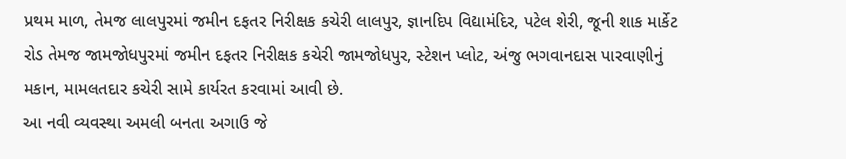પ્રથમ માળ, તેમજ લાલપુરમાં જમીન દફતર નિરીક્ષક કચેરી લાલપુર, જ્ઞાનદિપ વિદ્યામંદિર, પટેલ શેરી, જૂની શાક માર્કેટ રોડ તેમજ જામજોધપુરમાં જમીન દફતર નિરીક્ષક કચેરી જામજોધપુર, સ્ટેશન પ્લોટ, અંજુ ભગવાનદાસ પારવાણીનું મકાન, મામલતદાર કચેરી સામે કાર્યરત કરવામાં આવી છે.
આ નવી વ્યવસ્થા અમલી બનતા અગાઉ જે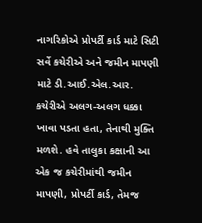નાગરિકોએ પ્રોપર્ટી કાર્ડ માટે સિટી સર્વે કચેરીએ અને જમીન માપણી માટે ડી.આઈ.એલ.આર. કચેરીએ અલગ-અલગ ધક્કા ખાવા પડતા હતા, તેનાથી મુક્તિ મળશે. હવે તાલુકા કક્ષાની આ એક જ કચેરીમાંથી જમીન માપણી, પ્રોપર્ટી કાર્ડ, તેમજ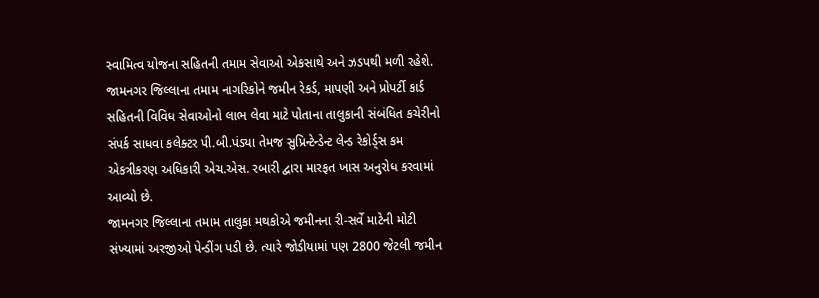સ્વામિત્વ યોજના સહિતની તમામ સેવાઓ એકસાથે અને ઝડપથી મળી રહેશે.
જામનગર જિલ્લાના તમામ નાગરિકોને જમીન રેકર્ડ, માપણી અને પ્રોપર્ટી કાર્ડ સહિતની વિવિધ સેવાઓનો લાભ લેવા માટે પોતાના તાલુકાની સંબંધિત કચેરીનો સંપર્ક સાધવા કલેક્ટર પી.બી.પંડ્યા તેમજ સુપ્રિન્ટેન્ડેન્ટ લેન્ડ રેકોર્ડ્સ કમ એકત્રીકરણ અધિકારી એચ.એસ. રબારી દ્વારા મારફત ખાસ અનુરોધ કરવામાં આવ્યો છે.
જામનગર જિલ્લાના તમામ તાલુકા મથકોએ જમીનના રી-સર્વે માટેની મોટી સંખ્યામાં અરજીઓ પેન્ડીંગ પડી છે. ત્યારે જોડીયામાં પણ 2800 જેટલી જમીન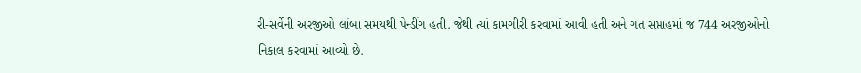રી-સર્વેની અરજીઓ લાંબા સમયથી પેન્ડીંગ હતી. જેથી ત્યાં કામગીરી કરવામાં આવી હતી અને ગત સપ્તાહમાં જ 744 અરજીઓનો નિકાલ કરવામાં આવ્યો છે.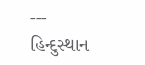---
હિન્દુસ્થાન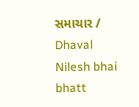સમાચાર / Dhaval Nilesh bhai bhatt